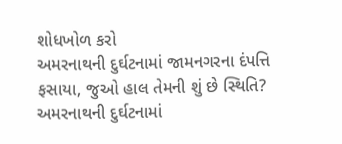શોધખોળ કરો
અમરનાથની દુર્ઘટનામાં જામનગરના દંપત્તિ ફસાયા, જુઓ હાલ તેમની શું છે સ્થિતિ?
અમરનાથની દુર્ઘટનામાં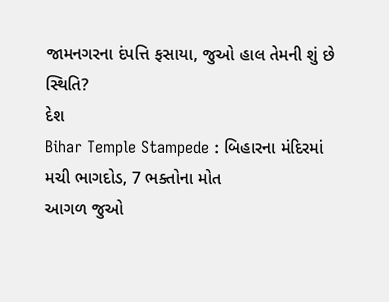જામનગરના દંપત્તિ ફસાયા, જુઓ હાલ તેમની શું છે સ્થિતિ?
દેશ
Bihar Temple Stampede : બિહારના મંદિરમાં મચી ભાગદોડ, 7 ભક્તોના મોત
આગળ જુઓ